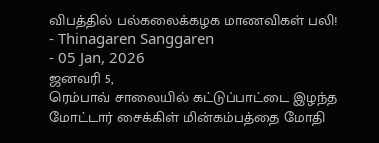விபத்தில் பல்கலைக்கழக மாணவிகள் பலி!
- Thinagaren Sanggaren
- 05 Jan, 2026
ஜனவரி 5,
ரெம்பாவ் சாலையில் கட்டுப்பாட்டை இழந்த மோட்டார் சைக்கிள் மின்கம்பத்தை மோதி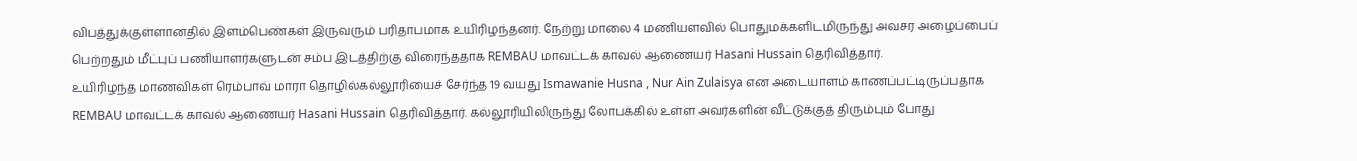விபத்துக்குள்ளானதில் இளம்பெண்கள் இருவரும் பரிதாபமாக உயிரிழந்தனர். நேற்று மாலை 4 மணியளவில் பொதுமக்களிடமிருந்து அவசர அழைப்பைப் பெற்றதும் மீட்புப் பணியாளர்களுடன் சம்ப இடத்திற்கு விரைந்ததாக REMBAU மாவட்டக் காவல் ஆணையர் Hasani Hussain தெரிவித்தார்.
உயிரிழந்த மாணவிகள் ரெம்பாவ் மாரா தொழில்கல்லூரியைச் சேர்ந்த 19 வயது Ismawanie Husna , Nur Ain Zulaisya என அடையாளம் காணப்பட்டிருப்பதாக REMBAU மாவட்டக் காவல் ஆணையர் Hasani Hussain தெரிவித்தார். கல்லூரியிலிருந்து லோபக்கில் உள்ள அவர்களின் வீட்டுக்குத் திரும்பும் போது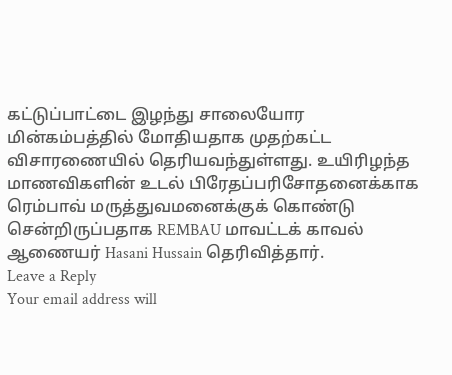கட்டுப்பாட்டை இழந்து சாலையோர மின்கம்பத்தில் மோதியதாக முதற்கட்ட விசாரணையில் தெரியவந்துள்ளது. உயிரிழந்த மாணவிகளின் உடல் பிரேதப்பரிசோதனைக்காக ரெம்பாவ் மருத்துவமனைக்குக் கொண்டு சென்றிருப்பதாக REMBAU மாவட்டக் காவல் ஆணையர் Hasani Hussain தெரிவித்தார்.
Leave a Reply
Your email address will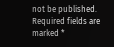not be published. Required fields are marked *